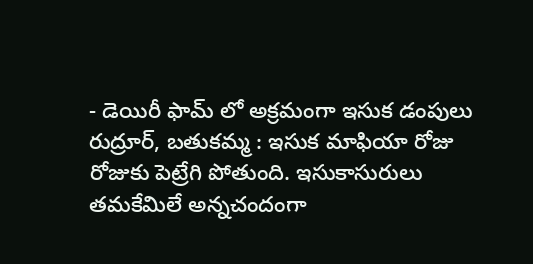- డెయిరీ ఫామ్ లో అక్రమంగా ఇసుక డంపులు
రుద్రూర్, బతుకమ్మ : ఇసుక మాఫియా రోజు రోజుకు పెట్రేగి పోతుంది. ఇసుకాసురులు తమకేమిలే అన్నచందంగా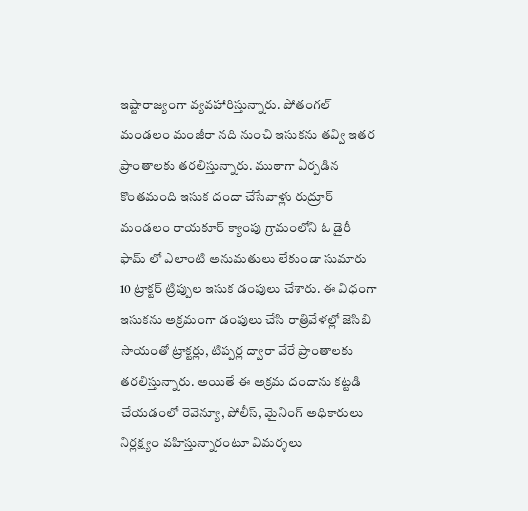ఇష్టారాజ్యంగా వ్యవహారిస్తున్నారు. పోతంగల్ మండలం మంజీరా నది నుంచి ఇసుకను తవ్వి ఇతర ప్రాంతాలకు తరలిస్తున్నారు. ముఠాగా ఏర్పడిన కొంతమంది ఇసుక దందా చేసేవాళ్లు రుద్రూర్ మండలం రాయకూర్ క్యాంపు గ్రామంలోని ఓ డైరీ ఫామ్ లో ఎలాంటి అనుమతులు లేకుండా సుమారు 10 ట్రాక్టర్ ట్రిప్పుల ఇసుక డంపులు చేశారు. ఈ విధంగా ఇసుకను అక్రమంగా డంపులు చేసి రాత్రివేళల్లో జెసిబి సాయంతో ట్రాక్టర్లు, టిప్పర్ల ద్వారా వేరే ప్రాంతాలకు తరలిస్తున్నారు. అయితే ఈ అక్రమ దందాను కట్టడి చేయడంలో రెవెన్యూ, పోలీస్, మైనింగ్ అధికారులు నిర్లక్ష్యం వహిస్తున్నారంటూ విమర్శలు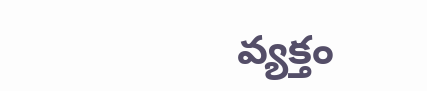వ్యక్తం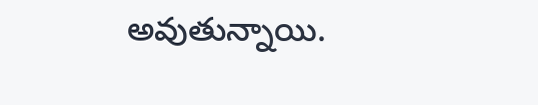అవుతున్నాయి.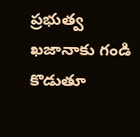ప్రభుత్వ ఖజానాకు గండి కొడుతూ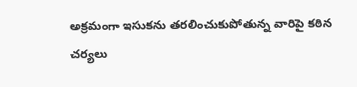అక్రమంగా ఇసుకను తరలించుకుపోతున్న వారిపై కఠిన చర్యలు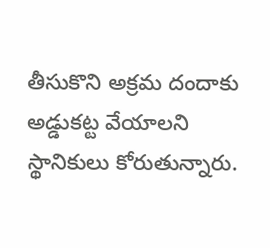తీసుకొని అక్రమ దందాకు అడ్డుకట్ట వేయాలని స్థానికులు కోరుతున్నారు.